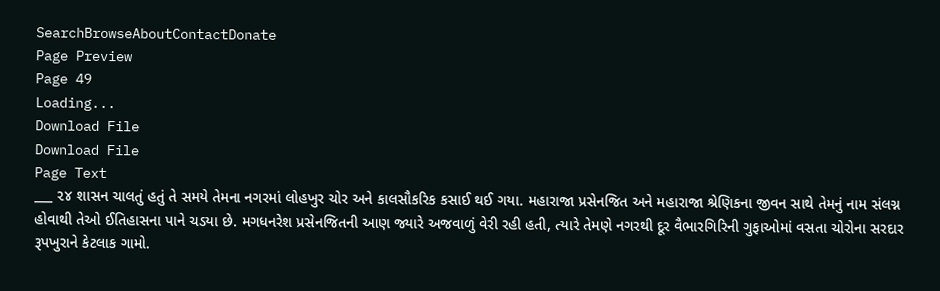SearchBrowseAboutContactDonate
Page Preview
Page 49
Loading...
Download File
Download File
Page Text
___ ૨૪ શાસન ચાલતું હતું તે સમયે તેમના નગરમાં લોહખુર ચોર અને કાલસૌકરિક કસાઈ થઈ ગયા. મહારાજા પ્રસેનજિત અને મહારાજા શ્રેણિકના જીવન સાથે તેમનું નામ સંલગ્ન હોવાથી તેઓ ઈતિહાસના પાને ચડયા છે. મગધનરેશ પ્રસેનજિતની આણ જ્યારે અજવાળું વેરી રહી હતી, ત્યારે તેમણે નગરથી દૂર વૈભારગિરિની ગુફાઓમાં વસતા ચોરોના સરદાર રૂપખુરાને કેટલાક ગામો.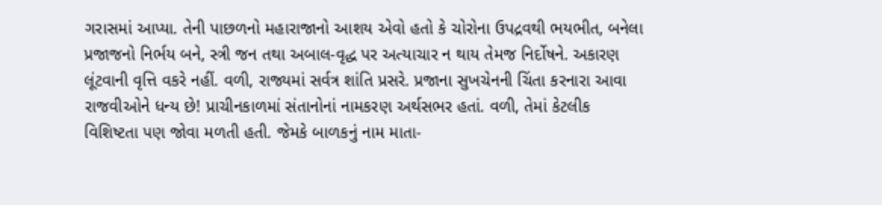ગરાસમાં આપ્યા. તેની પાછળનો મહારાજાનો આશય એવો હતો કે ચોરોના ઉપદ્રવથી ભયભીત, બનેલા પ્રજાજનો નિર્ભય બને, સ્ત્રી જન તથા અબાલ-વૃદ્ધ પર અત્યાચાર ન થાય તેમજ નિર્દોષને. અકારણ લૂંટવાની વૃત્તિ વકરે નહીં. વળી, રાજ્યમાં સર્વત્ર શાંતિ પ્રસરે. પ્રજાના સુખચેનની ચિંતા કરનારા આવા રાજવીઓને ધન્ય છે! પ્રાચીનકાળમાં સંતાનોનાં નામકરણ અર્થસભર હતાં. વળી, તેમાં કેટલીક વિશિષ્ટતા પણ જોવા મળતી હતી. જેમકે બાળકનું નામ માતા-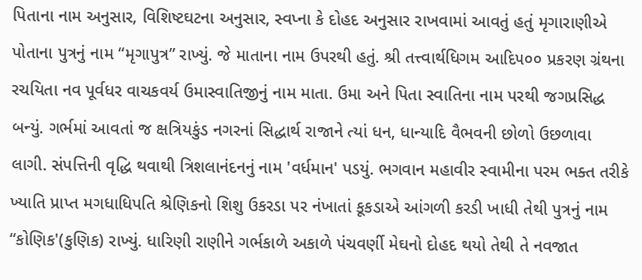પિતાના નામ અનુસાર, વિશિષ્ટઘટના અનુસાર, સ્વપ્ના કે દોહદ અનુસાર રાખવામાં આવતું હતું મૃગારાણીએ પોતાના પુત્રનું નામ “મૃગાપુત્ર” રાખ્યું. જે માતાના નામ ઉપરથી હતું. શ્રી તત્ત્વાર્થધિગમ આદિ૫૦૦ પ્રકરણ ગ્રંથના રચયિતા નવ પૂર્વધર વાચકવર્ય ઉમાસ્વાતિજીનું નામ માતા. ઉમા અને પિતા સ્વાતિના નામ પરથી જગપ્રસિદ્ધ બન્યું. ગર્ભમાં આવતાં જ ક્ષત્રિયકુંડ નગરનાં સિદ્ધાર્થ રાજાને ત્યાં ધન, ધાન્યાદિ વૈભવની છોળો ઉછળાવા લાગી. સંપત્તિની વૃદ્ધિ થવાથી ત્રિશલાનંદનનું નામ 'વર્ધમાન' પડયું. ભગવાન મહાવીર સ્વામીના પરમ ભક્ત તરીકે ખ્યાતિ પ્રાપ્ત મગધાધિપતિ શ્રેણિકનો શિશુ ઉકરડા પર નંખાતાં કૂકડાએ આંગળી કરડી ખાધી તેથી પુત્રનું નામ “કોણિક'(કુણિક) રાખ્યું. ધારિણી રાણીને ગર્ભકાળે અકાળે પંચવર્ણી મેઘનો દોહદ થયો તેથી તે નવજાત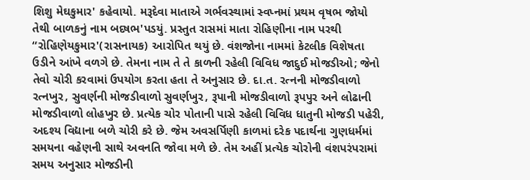શિશુ મેઘકુમાર' કહેવાયો. મરૂદેવા માતાએ ગર્ભવસ્થામાં સ્વપ્નમાં પ્રથમ વૃષભ જોયો તેથી બાળકનું નામ બદષભ'પડયું. પ્રસ્તુત રાસમાં માતા રોહિણીના નામ પરથી “રોહિણેયકુમાર'(રાસનાયક) આરોપિત થયું છે. વંશજોના નામમાં કેટલીક વિશેષતા ઉડીને આંખે વળગે છે. તેમના નામ તે તે કાળની રહેલી વિવિધ જાદુઈ મોજડીઓ; જેનો તેવો ચોરી કરવામાં ઉપયોગ કરતા હતા તે અનુસાર છે. દા.ત. રત્નની મોજડીવાળો રત્નખુર, સુવર્ણની મોજડીવાળો સુવર્ણખુર, રૂપાની મોજડીવાળો રૂપપુર અને લોઢાની મોજડીવાળો લોહખુર છે. પ્રત્યેક ચોર પોતાની પાસે રહેલી વિવિધ ધાતુની મોજડી પહેરી, અદશ્ય વિદ્યાના બળે ચોરી કરે છે. જેમ અવસર્પિણી કાળમાં દરેક પદાર્થના ગુણધર્મમાં સમયના વહેણની સાથે અવનતિ જોવા મળે છે. તેમ અહીં પ્રત્યેક ચોરોની વંશપરંપરામાં સમય અનુસાર મોજડીની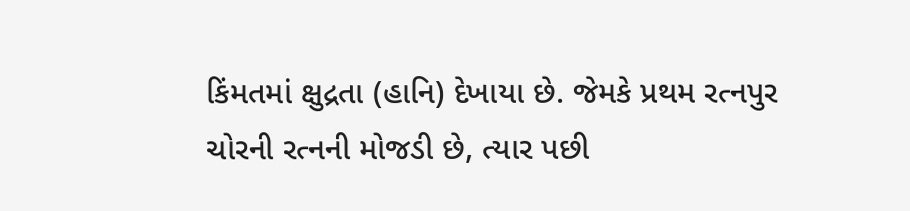કિંમતમાં ક્ષુદ્રતા (હાનિ) દેખાયા છે. જેમકે પ્રથમ રત્નપુર ચોરની રત્નની મોજડી છે, ત્યાર પછી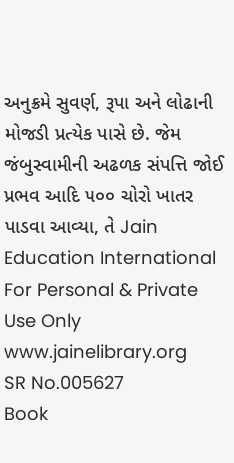અનુક્રમે સુવર્ણ, રૂપા અને લોઢાની મોજડી પ્રત્યેક પાસે છે. જેમ જંબુસ્વામીની અઢળક સંપત્તિ જોઈ પ્રભવ આદિ ૫૦૦ ચોરો ખાતર પાડવા આવ્યા, તે Jain Education International For Personal & Private Use Only www.jainelibrary.org
SR No.005627
Book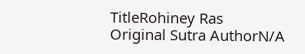TitleRohiney Ras
Original Sutra AuthorN/A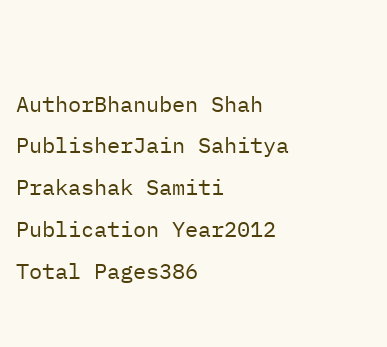AuthorBhanuben Shah
PublisherJain Sahitya Prakashak Samiti
Publication Year2012
Total Pages386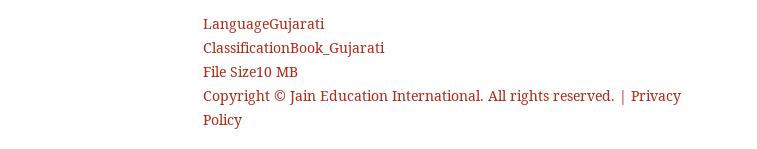LanguageGujarati
ClassificationBook_Gujarati
File Size10 MB
Copyright © Jain Education International. All rights reserved. | Privacy Policy